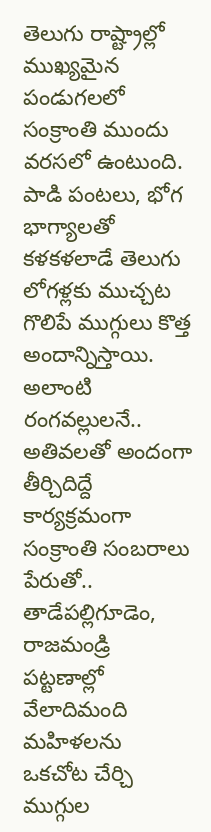తెలుగు రాష్ట్రాల్లో ముఖ్యమైన పండుగలలో సంక్రాంతి ముందు వరసలో ఉంటుంది. పాడి పంటలు, భోగ భాగ్యాలతో కళకళలాడే తెలుగు లోగళ్లకు ముచ్చట గొలిపే ముగ్గులు కొత్త అందాన్నిస్తాయి. అలాంటి రంగవల్లులనే.. అతివలతో అందంగా తీర్చిదిద్దే కార్యక్రమంగా సంక్రాంతి సంబరాలు పేరుతో.. తాడేపల్లిగూడెం, రాజమండ్రి పట్టణాల్లో వేలాదిమంది మహిళలను ఒకచోట చేర్చి ముగ్గుల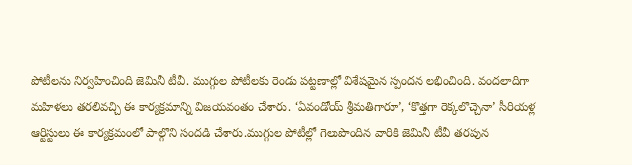పోటీలను నిర్వహించింది జెమినీ టీవీ. ముగ్గుల పోటీలకు రెండు పట్టణాల్లో విశేషమైన స్పందన లభించింది. వందలాదిగా మహిళలు తరలివచ్చి ఈ కార్యక్రమాన్ని విజయవంతం చేశారు. ‘ఏవండోయ్ శ్రీమతిగారూ’, ‘కొత్తగా రెక్కలొచ్చెనా’ సీరియళ్ల ఆర్టిస్టులు ఈ కార్యక్రమంలో పాల్గొని సందడి చేశారు.ముగ్గుల పోటీల్లో గెలుపొందిన వారికి జెమినీ టీవీ తరపున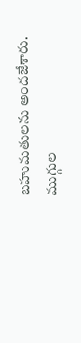బహుమతులను అందజేశారు.
ముగ్గుల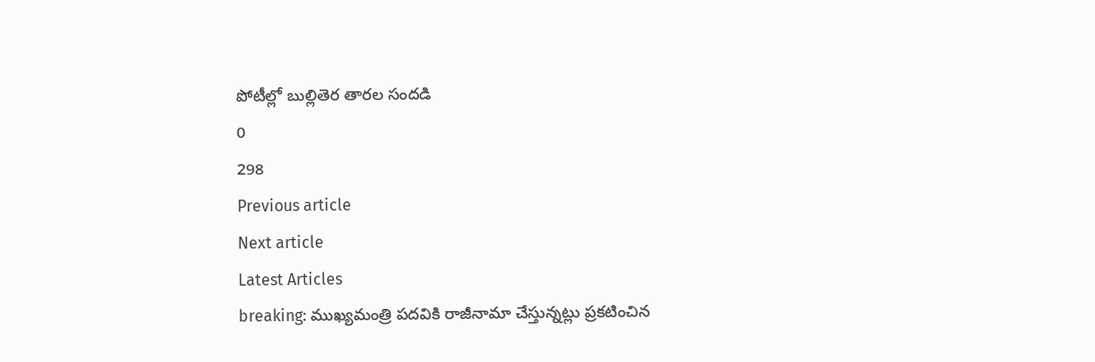పోటీల్లో బుల్లితెర తారల సందడి
0
298
Previous article
Next article
Latest Articles
breaking: ముఖ్యమంత్రి పదవికి రాజీనామా చేస్తున్నట్లు ప్రకటించిన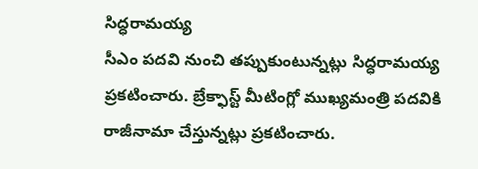సిద్ధరామయ్య
సీఎం పదవి నుంచి తప్పుకుంటున్నట్లు సిద్ధరామయ్య ప్రకటించారు. బ్రేక్ఫాస్ట్ మీటింగ్లో ముఖ్యమంత్రి పదవికి రాజీనామా చేస్తున్నట్లు ప్రకటించారు.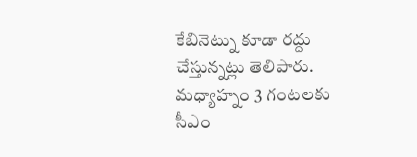కేబినెట్ను కూడా రద్దు చేస్తున్నట్లు తెలిపారు. మధ్యాహ్నం 3 గంటలకు సీఎం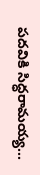పదవికి సిద్ధరామయ్య...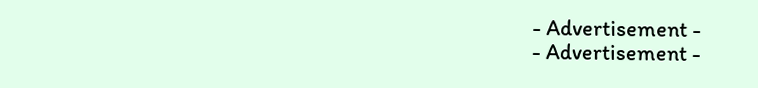- Advertisement -
- Advertisement -